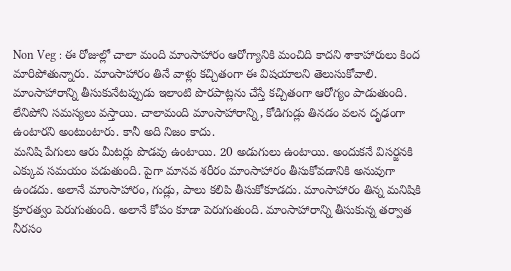Non Veg : ఈ రోజుల్లో చాలా మంది మాంసాహారం ఆరోగ్యానికి మంచిది కాదని శాకాహారులు కింద మారిపోతున్నారు. మాంసాహారం తినే వాళ్లు కచ్చితంగా ఈ విషయాలని తెలుసుకోవాలి. మాంసాహారాన్ని తీసుకునేటప్పుడు ఇలాంటి పొరపాట్లను చేస్తే కచ్చితంగా ఆరోగ్యం పాడుతుంది. లేనిపోని సమస్యలు వస్తాయి. చాలామంది మాంసాహారాన్ని, కోడిగుడ్లు తినడం వలన దృఢంగా ఉంటారని అంటుంటారు. కానీ అది నిజం కాదు.
మనిషి పేగులు ఆరు మీటర్లు పొడవు ఉంటాయి. 20 అడుగులు ఉంటాయి. అందుకనే విసర్జనకి ఎక్కువ సమయం పడుతుంది. పైగా మానవ శరీరం మాంసాహారం తీసుకోవడానికి అనువుగా ఉండదు. అలానే మాంసాహారం, గుడ్లు, పాలు కలిపి తీసుకోకూడదు. మాంసాహారం తిన్న మనిషికి క్రూరత్వం పెరుగుతుంది. అలానే కోపం కూడా పెరుగుతుంది. మాంసాహారాన్ని తీసుకున్న తర్వాత నీరసం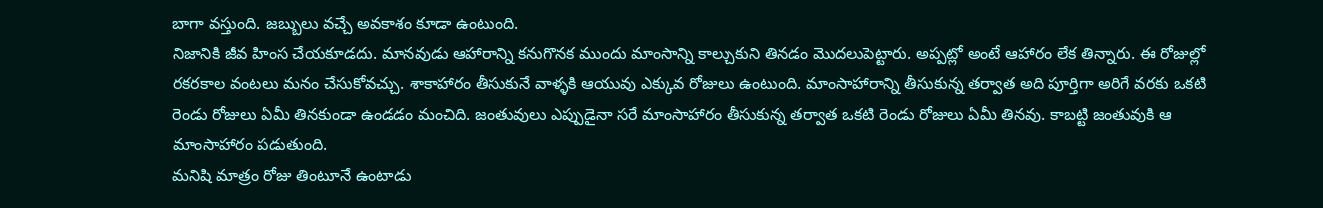బాగా వస్తుంది. జబ్బులు వచ్చే అవకాశం కూడా ఉంటుంది.
నిజానికి జీవ హింస చేయకూడదు. మానవుడు ఆహారాన్ని కనుగొనక ముందు మాంసాన్ని కాల్చుకుని తినడం మొదలుపెట్టారు. అప్పట్లో అంటే ఆహారం లేక తిన్నారు. ఈ రోజుల్లో రకరకాల వంటలు మనం చేసుకోవచ్చు. శాకాహారం తీసుకునే వాళ్ళకి ఆయువు ఎక్కువ రోజులు ఉంటుంది. మాంసాహారాన్ని తీసుకున్న తర్వాత అది పూర్తిగా అరిగే వరకు ఒకటి రెండు రోజులు ఏమీ తినకుండా ఉండడం మంచిది. జంతువులు ఎప్పుడైనా సరే మాంసాహారం తీసుకున్న తర్వాత ఒకటి రెండు రోజులు ఏమీ తినవు. కాబట్టి జంతువుకి ఆ మాంసాహారం పడుతుంది.
మనిషి మాత్రం రోజు తింటూనే ఉంటాడు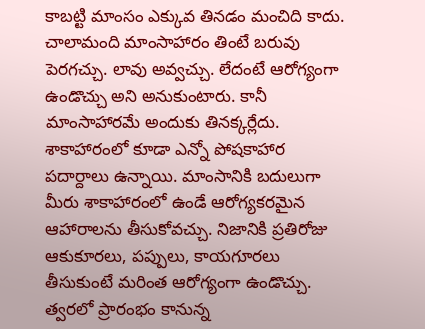కాబట్టి మాంసం ఎక్కువ తినడం మంచిది కాదు. చాలామంది మాంసాహారం తింటే బరువు పెరగచ్చు. లావు అవ్వచ్చు. లేదంటే ఆరోగ్యంగా ఉండొచ్చు అని అనుకుంటారు. కానీ మాంసాహారమే అందుకు తినక్కర్లేదు. శాకాహారంలో కూడా ఎన్నో పోషకాహార పదార్దాలు ఉన్నాయి. మాంసానికి బదులుగా మీరు శాకాహారంలో ఉండే ఆరోగ్యకరమైన ఆహారాలను తీసుకోవచ్చు. నిజానికి ప్రతిరోజు ఆకుకూరలు, పప్పులు, కాయగూరలు తీసుకుంటే మరింత ఆరోగ్యంగా ఉండొచ్చు.
త్వరలో ప్రారంభం కానున్న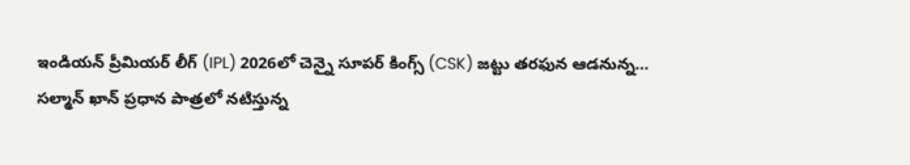ఇండియన్ ప్రీమియర్ లీగ్ (IPL) 2026లో చెన్నై సూపర్ కింగ్స్ (CSK) జట్టు తరఫున ఆడనున్న…
సల్మాన్ ఖాన్ ప్రధాన పాత్రలో నటిస్తున్న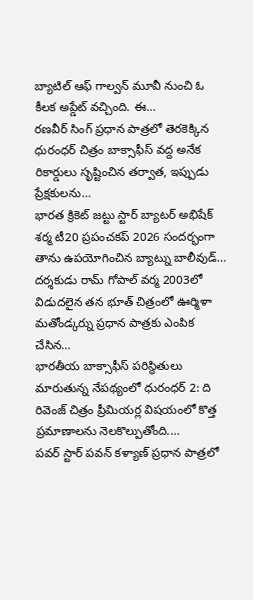బ్యాటిల్ ఆఫ్ గాల్వన్ మూవీ నుంచి ఓ కీలక అప్డేట్ వచ్చింది. ఈ…
రణవీర్ సింగ్ ప్రధాన పాత్రలో తెరకెక్కిన ధురంధర్ చిత్రం బాక్సాఫీస్ వద్ద అనేక రికార్డులు సృష్టించిన తర్వాత, ఇప్పుడు ప్రేక్షకులను…
భారత క్రికెట్ జట్టు స్టార్ బ్యాటర్ అభిషేక్ శర్మ టీ20 ప్రపంచకప్ 2026 సందర్భంగా తాను ఉపయోగించిన బ్యాట్ను బాలీవుడ్…
దర్శకుడు రామ్ గోపాల్ వర్మ 2003లో విడుదలైన తన భూత్ చిత్రంలో ఊర్మిళా మతోండ్కర్ను ప్రధాన పాత్రకు ఎంపిక చేసిన…
భారతీయ బాక్సాఫీస్ పరిస్థితులు మారుతున్న నేపథ్యంలో ధురంధర్ 2: ది రివెంజ్ చిత్రం ప్రీమియర్ల విషయంలో కొత్త ప్రమాణాలను నెలకొల్పుతోంది.…
పవర్ స్టార్ పవన్ కళ్యాణ్ ప్రధాన పాత్రలో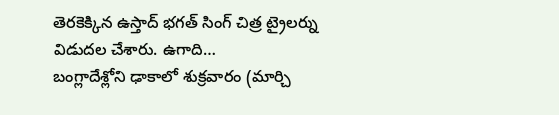తెరకెక్కిన ఉస్తాద్ భగత్ సింగ్ చిత్ర ట్రైలర్ను విడుదల చేశారు. ఉగాది…
బంగ్లాదేశ్లోని ఢాకాలో శుక్రవారం (మార్చి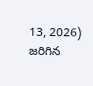13, 2026) జరిగిన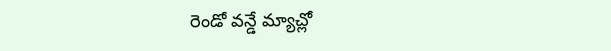రెండో వన్డే మ్యాచ్లో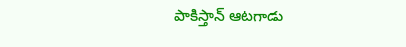పాకిస్తాన్ ఆటగాడు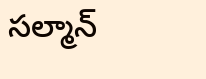సల్మాన్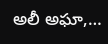అలీ అఘా,…